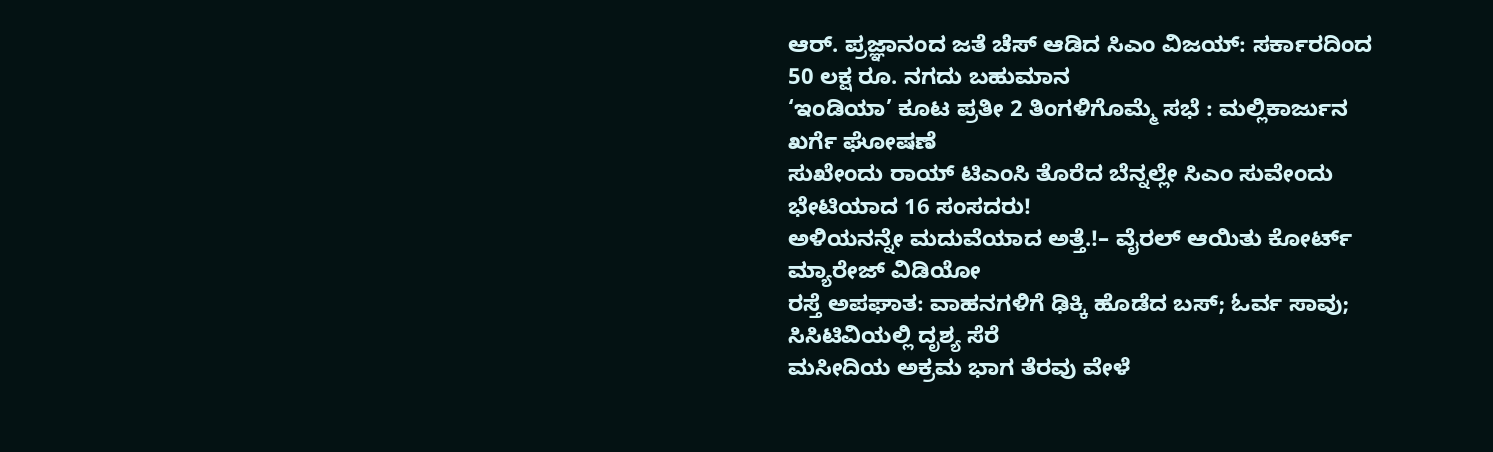ಆರ್. ಪ್ರಜ್ಞಾನಂದ ಜತೆ ಚೆಸ್ ಆಡಿದ ಸಿಎಂ ವಿಜಯ್: ಸರ್ಕಾರದಿಂದ 50 ಲಕ್ಷ ರೂ. ನಗದು ಬಹುಮಾನ
‘ಇಂಡಿಯಾ’ ಕೂಟ ಪ್ರತೀ 2 ತಿಂಗಳಿಗೊಮ್ಮೆ ಸಭೆ : ಮಲ್ಲಿಕಾರ್ಜುನ ಖರ್ಗೆ ಘೋಷಣೆ
ಸುಖೇಂದು ರಾಯ್ ಟಿಎಂಸಿ ತೊರೆದ ಬೆನ್ನಲ್ಲೇ ಸಿಎಂ ಸುವೇಂದು ಭೇಟಿಯಾದ 16 ಸಂಸದರು!
ಅಳಿಯನನ್ನೇ ಮದುವೆಯಾದ ಅತ್ತೆ.!– ವೈರಲ್ ಆಯಿತು ಕೋರ್ಟ್ ಮ್ಯಾರೇಜ್ ವಿಡಿಯೋ
ರಸ್ತೆ ಅಪಘಾತ: ವಾಹನಗಳಿಗೆ ಢಿಕ್ಕಿ ಹೊಡೆದ ಬಸ್; ಓರ್ವ ಸಾವು; ಸಿಸಿಟಿವಿಯಲ್ಲಿ ದೃಶ್ಯ ಸೆರೆ
ಮಸೀದಿಯ ಅಕ್ರಮ ಭಾಗ ತೆರವು ವೇಳೆ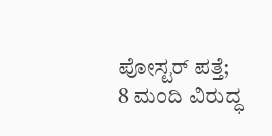ಪೋಸ್ಟರ್ ಪತ್ತೆ; 8 ಮಂದಿ ವಿರುದ್ಧ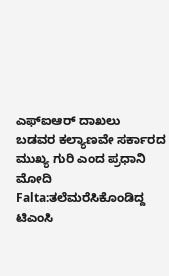ಎಫ್ಐಆರ್ ದಾಖಲು
ಬಡವರ ಕಲ್ಯಾಣವೇ ಸರ್ಕಾರದ ಮುಖ್ಯ ಗುರಿ ಎಂದ ಪ್ರಧಾನಿ ಮೋದಿ
Falta:ತಲೆಮರೆಸಿಕೊಂಡಿದ್ದ ಟಿಎಂಸಿ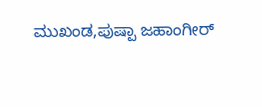ಮುಖಂಡ,ಪುಷ್ಪಾ ಜಹಾಂಗೀರ್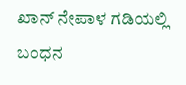ಖಾನ್ ನೇಪಾಳ ಗಡಿಯಲ್ಲಿ ಬಂಧನ